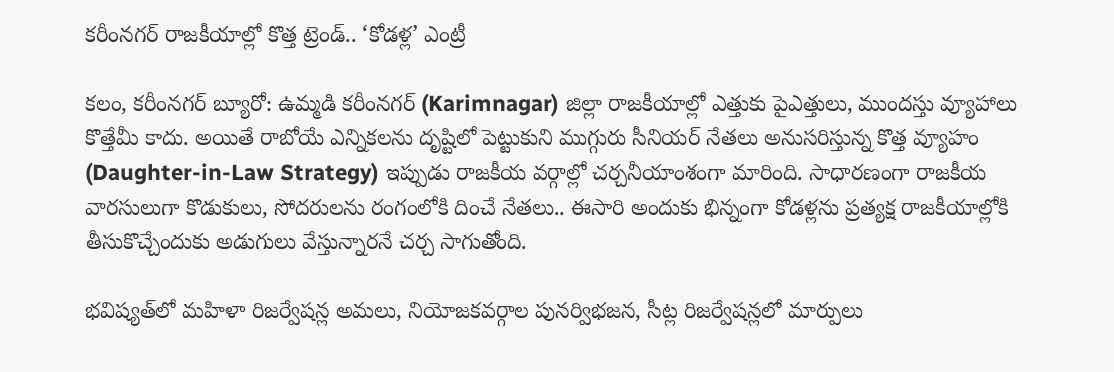కరీంనగర్ రాజకీయాల్లో కొత్త ట్రెండ్.. ‘కోడళ్ల’ ఎంట్రీ

కలం, కరీంనగర్ బ్యూరో: ఉమ్మడి కరీంనగర్ (Karimnagar) జిల్లా రాజకీయాల్లో ఎత్తుకు పైఎత్తులు, ముందస్తు వ్యూహాలు కొత్తేమీ కాదు. అయితే రాబోయే ఎన్నికలను దృష్టిలో పెట్టుకుని ముగ్గురు సీనియర్ నేతలు అనుసరిస్తున్న కొత్త వ్యూహం (Daughter-in-Law Strategy) ఇప్పుడు రాజకీయ వర్గాల్లో చర్చనీయాంశంగా మారింది. సాధారణంగా రాజకీయ వారసులుగా కొడుకులు, సోదరులను రంగంలోకి దించే నేతలు.. ఈసారి అందుకు భిన్నంగా కోడళ్లను ప్రత్యక్ష రాజకీయాల్లోకి తీసుకొచ్చేందుకు అడుగులు వేస్తున్నారనే చర్చ సాగుతోంది.

భవిష్యత్‌లో మహిళా రిజర్వేషన్ల అమలు, నియోజకవర్గాల పునర్విభజన, సీట్ల రిజర్వేషన్లలో మార్పులు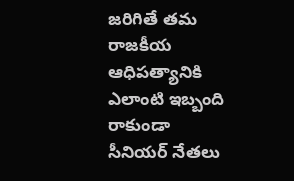జరిగితే తమ రాజకీయ ఆధిపత్యానికి ఎలాంటి ఇబ్బంది రాకుండా సీనియర్ నేతలు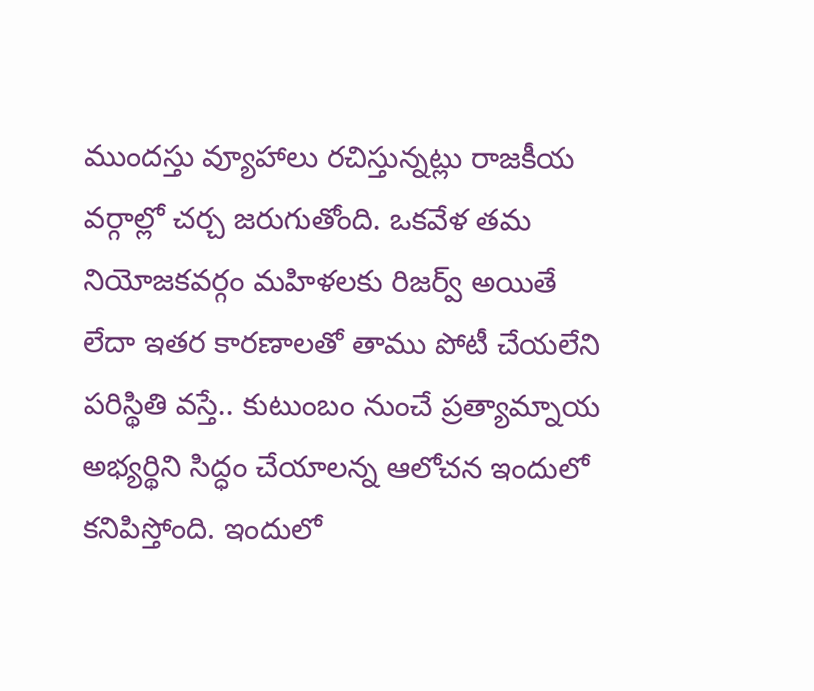ముందస్తు వ్యూహాలు రచిస్తున్నట్లు రాజకీయ వర్గాల్లో చర్చ జరుగుతోంది. ఒకవేళ తమ నియోజకవర్గం మహిళలకు రిజర్వ్ అయితే లేదా ఇతర కారణాలతో తాము పోటీ చేయలేని పరిస్థితి వస్తే.. కుటుంబం నుంచే ప్రత్యామ్నాయ అభ్యర్థిని సిద్ధం చేయాలన్న ఆలోచన ఇందులో కనిపిస్తోంది. ఇందులో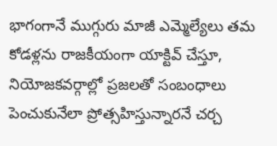భాగంగానే ముగ్గురు మాజీ ఎమ్మెల్యేలు తమ కోడళ్లను రాజకీయంగా యాక్టివ్ చేస్తూ, నియోజకవర్గాల్లో ప్రజలతో సంబంధాలు పెంచుకునేలా ప్రోత్సహిస్తున్నారనే చర్చ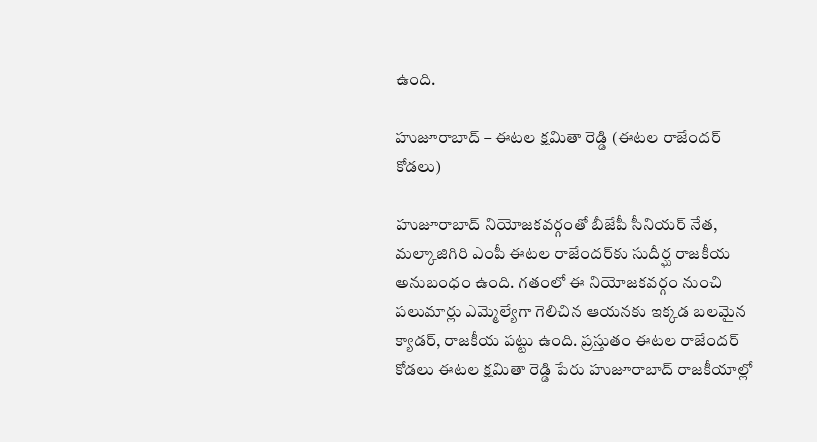ఉంది.

హుజూరాబాద్ – ఈటల క్షమితా రెడ్డి (ఈటల రాజేందర్ కోడలు)

హుజూరాబాద్ నియోజకవర్గంతో బీజేపీ సీనియర్ నేత, మల్కాజిగిరి ఎంపీ ఈటల రాజేందర్‌కు సుదీర్ఘ రాజకీయ అనుబంధం ఉంది. గతంలో ఈ నియోజకవర్గం నుంచి పలుమార్లు ఎమ్మెల్యేగా గెలిచిన ఆయనకు ఇక్కడ బలమైన క్యాడర్, రాజకీయ పట్టు ఉంది. ప్రస్తుతం ఈటల రాజేందర్ కోడలు ఈటల క్షమితా రెడ్డి పేరు హుజూరాబాద్ రాజకీయాల్లో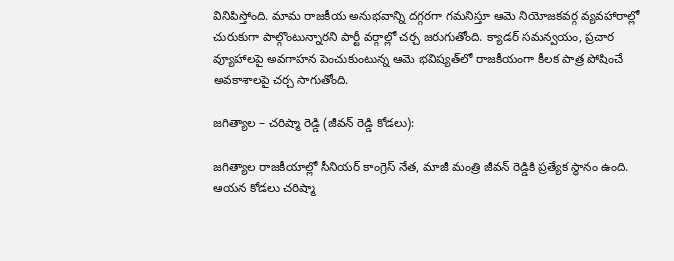వినిపిస్తోంది. మామ రాజకీయ అనుభవాన్ని దగ్గరగా గమనిస్తూ ఆమె నియోజకవర్గ వ్యవహారాల్లో చురుకుగా పాల్గొంటున్నారని పార్టీ వర్గాల్లో చర్చ జరుగుతోంది. క్యాడర్ సమన్వయం, ప్రచార వ్యూహాలపై అవగాహన పెంచుకుంటున్న ఆమె భవిష్యత్‌లో రాజకీయంగా కీలక పాత్ర పోషించే అవకాశాలపై చర్చ సాగుతోంది.

జగిత్యాల – చరిష్మా రెడ్డి (జీవన్ రెడ్డి కోడలు):

జగిత్యాల రాజకీయాల్లో సీనియర్ కాంగ్రెస్ నేత, మాజీ మంత్రి జీవన్ రెడ్డికి ప్రత్యేక స్థానం ఉంది. ఆయన కోడలు చరిష్మా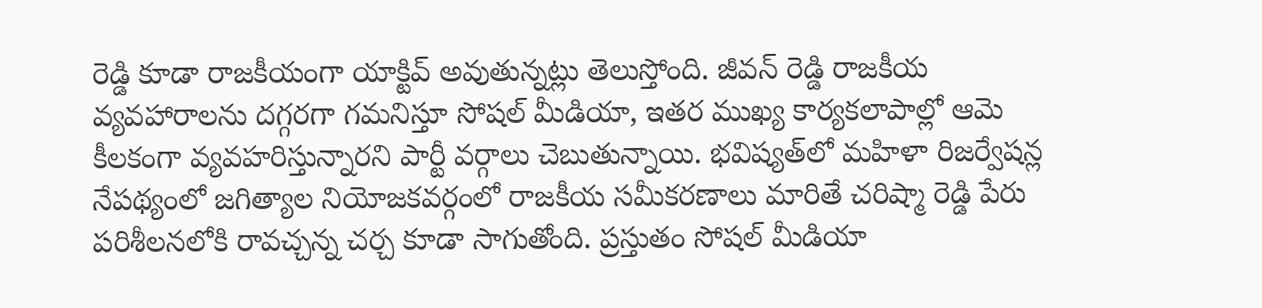రెడ్డి కూడా రాజకీయంగా యాక్టివ్ అవుతున్నట్లు తెలుస్తోంది. జీవన్ రెడ్డి రాజకీయ వ్యవహారాలను దగ్గరగా గమనిస్తూ సోషల్ మీడియా, ఇతర ముఖ్య కార్యకలాపాల్లో ఆమె కీలకంగా వ్యవహరిస్తున్నారని పార్టీ వర్గాలు చెబుతున్నాయి. భవిష్యత్‌లో మహిళా రిజర్వేషన్ల నేపథ్యంలో జగిత్యాల నియోజకవర్గంలో రాజకీయ సమీకరణాలు మారితే చరిష్మా రెడ్డి పేరు పరిశీలనలోకి రావచ్చన్న చర్చ కూడా సాగుతోంది. ప్రస్తుతం సోషల్ మీడియా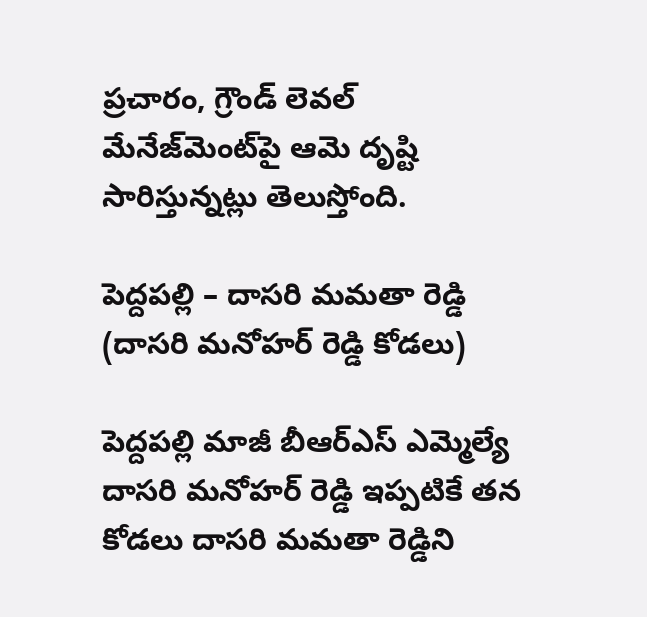ప్రచారం, గ్రౌండ్ లెవల్ మేనేజ్‌మెంట్‌పై ఆమె దృష్టి సారిస్తున్నట్లు తెలుస్తోంది.

పెద్దపల్లి – దాసరి మమతా రెడ్డి (దాసరి మనోహర్ రెడ్డి కోడలు)

పెద్దపల్లి మాజీ బీఆర్‌ఎస్ ఎమ్మెల్యే దాసరి మనోహర్ రెడ్డి ఇప్పటికే తన కోడలు దాసరి మమతా రెడ్డిని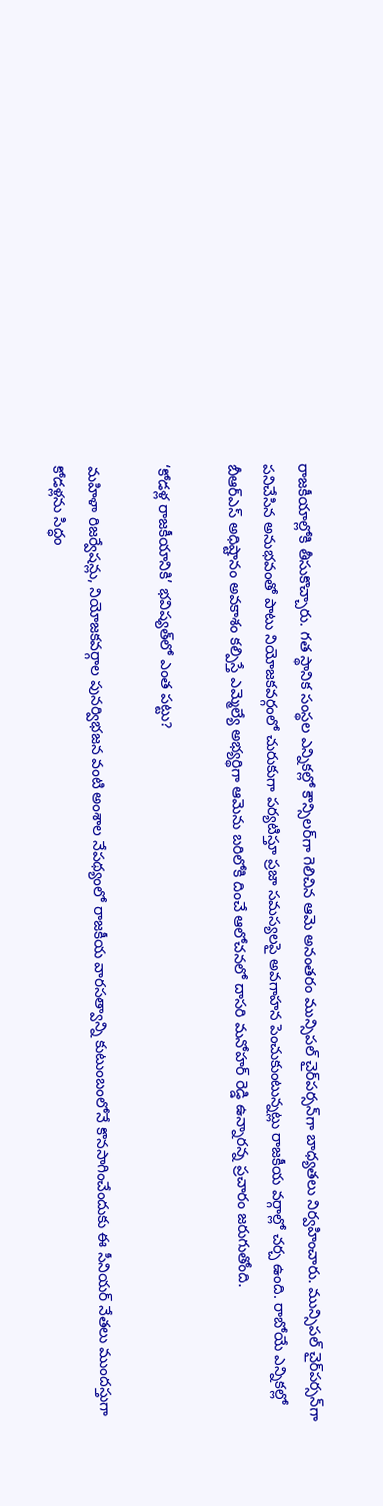రాజకీయాల్లోకి తీసుకొచ్చారు. గత స్థానిక సంస్థల ఎన్నికల్లో కౌన్సిలర్‌గా గెలిచిన ఆమె అనంతరం మున్సిపల్ చైర్‌పర్సన్‌గా బాధ్యతలు నిర్వహించారు. మున్సిపల్ చైర్‌పర్సన్‌గా పనిచేసిన అనుభవంతో పాటు నియోజకవర్గంలో చురుకుగా పర్యటిస్తూ ప్రజా సమస్యలపై అవగాహన పెంచుకుంటున్నట్లు రాజకీయ వర్గాల్లో చర్చ ఉంది. రాబోయే ఎన్నికల్లో బీఆర్‌ఎస్ అధిష్టానం అవకాశం కల్పిస్తే ఎమ్మెల్యే అభ్యర్థిగా ఆమెను బరిలోకి దించే ఆలోచనలో దాసరి మనోహర్ రెడ్డి ఉన్నారన్న ప్రచారం జరుగుతోంది.

‘కోడళ్ల రాజకీయానికి’ భవిష్యత్‌లో ఎంత పట్టు?

మహిళా రిజర్వేషన్లు, నియోజకవర్గాల పునర్విభజన వంటి అంశాల నేపథ్యంలో రాజకీయ వారసత్వాన్ని కుటుంబంలోనే కొనసాగించేందుకు ఈ సీనియర్ నేతలు ముందస్తుగా కోడళ్లను సిద్ధం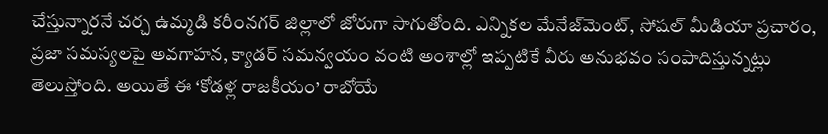చేస్తున్నారనే చర్చ ఉమ్మడి కరీంనగర్ జిల్లాలో జోరుగా సాగుతోంది. ఎన్నికల మేనేజ్‌మెంట్, సోషల్ మీడియా ప్రచారం, ప్రజా సమస్యలపై అవగాహన, క్యాడర్ సమన్వయం వంటి అంశాల్లో ఇప్పటికే వీరు అనుభవం సంపాదిస్తున్నట్లు తెలుస్తోంది. అయితే ఈ ‘కోడళ్ల రాజకీయం’ రాబోయే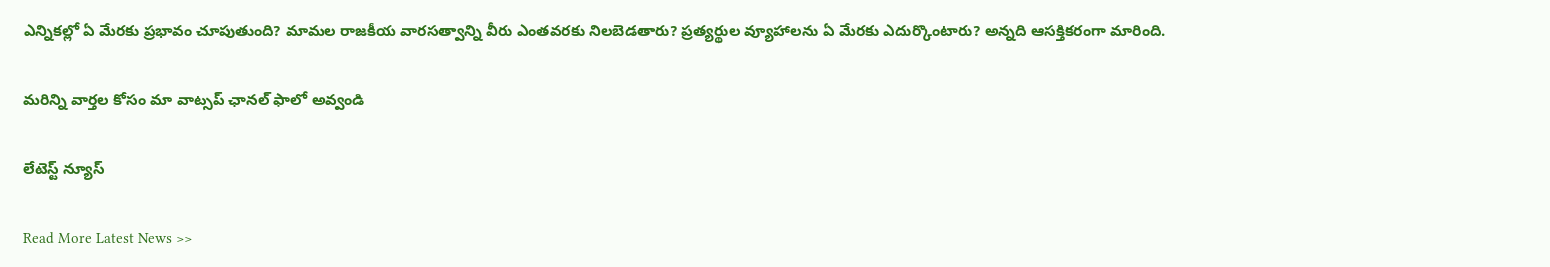ఎన్నికల్లో ఏ మేరకు ప్రభావం చూపుతుంది? మామల రాజకీయ వారసత్వాన్ని వీరు ఎంతవరకు నిలబెడతారు? ప్రత్యర్థుల వ్యూహాలను ఏ మేరకు ఎదుర్కొంటారు? అన్నది ఆసక్తికరంగా మారింది.

మ‌రిన్ని వార్త‌ల కోసం మా వాట్స‌ప్ ఛాన‌ల్ ఫాలో అవ్వండి

లేటెస్ట్ న్యూస్‌

Read More Latest News >>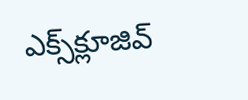ఎక్స్‌క్లూజివ్‌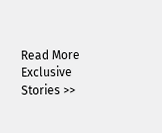Read More Exclusive Stories >>